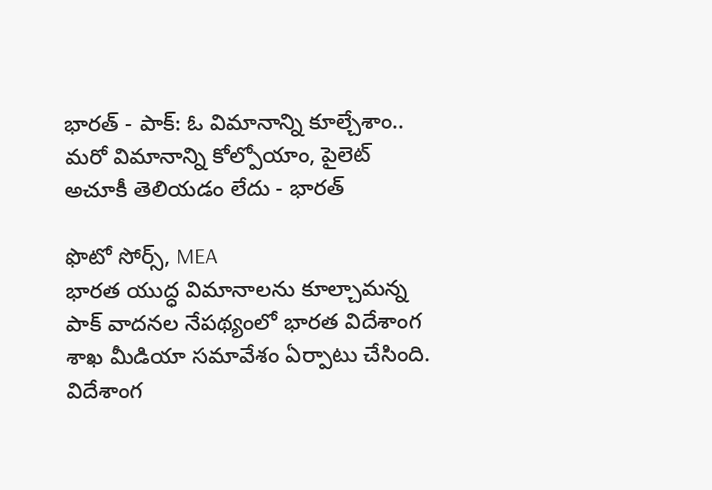భారత్ - పాక్: ఓ విమానాన్ని కూల్చేశాం.. మరో విమానాన్ని కోల్పోయాం, పైలెట్ అచూకీ తెలియడం లేదు - భారత్

ఫొటో సోర్స్, MEA
భారత యుద్ధ విమానాలను కూల్చామన్న పాక్ వాదనల నేపథ్యంలో భారత విదేశాంగ శాఖ మీడియా సమావేశం ఏర్పాటు చేసింది.
విదేశాంగ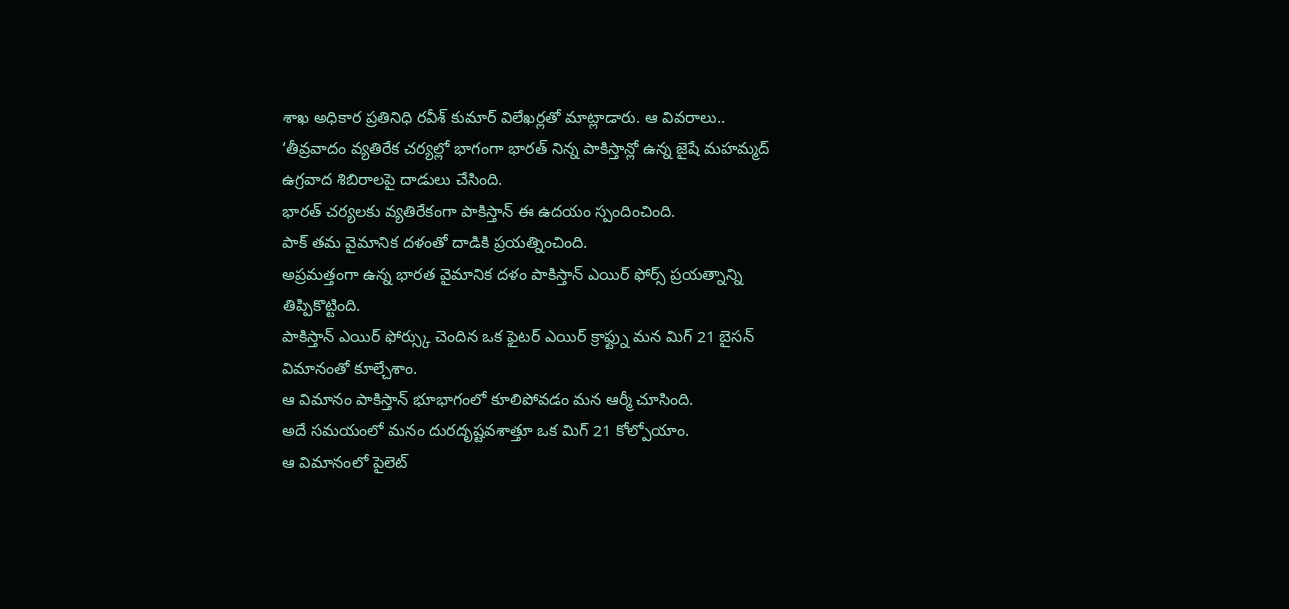శాఖ అధికార ప్రతినిధి రవీశ్ కుమార్ విలేఖర్లతో మాట్లాడారు. ఆ వివరాలు..
‘తీవ్రవాదం వ్యతిరేక చర్యల్లో భాగంగా భారత్ నిన్న పాకిస్తాన్లో ఉన్న జైషే మహమ్మద్ ఉగ్రవాద శిబిరాలపై దాడులు చేసింది.
భారత్ చర్యలకు వ్యతిరేకంగా పాకిస్తాన్ ఈ ఉదయం స్పందించింది.
పాక్ తమ వైమానిక దళంతో దాడికి ప్రయత్నించింది.
అప్రమత్తంగా ఉన్న భారత వైమానిక దళం పాకిస్తాన్ ఎయిర్ ఫోర్స్ ప్రయత్నాన్ని తిప్పికొట్టింది.
పాకిస్తాన్ ఎయిర్ ఫోర్స్కు చెందిన ఒక ఫైటర్ ఎయిర్ క్రాఫ్ట్ను మన మిగ్ 21 బైసన్ విమానంతో కూల్చేశాం.
ఆ విమానం పాకిస్తాన్ భూభాగంలో కూలిపోవడం మన ఆర్మీ చూసింది.
అదే సమయంలో మనం దురదృష్టవశాత్తూ ఒక మిగ్ 21 కోల్పోయాం.
ఆ విమానంలో పైలెట్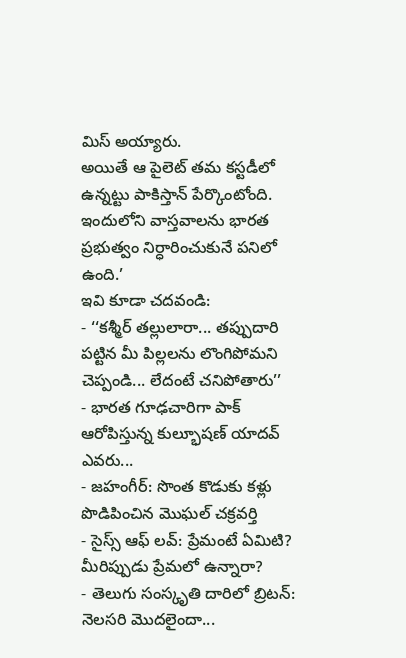మిస్ అయ్యారు.
అయితే ఆ పైలెట్ తమ కస్టడీలో ఉన్నట్టు పాకిస్తాన్ పేర్కొంటోంది.
ఇందులోని వాస్తవాలను భారత ప్రభుత్వం నిర్ధారించుకునే పనిలో ఉంది.’
ఇవి కూడా చదవండి:
- ‘‘కశ్మీర్ తల్లులారా... తప్పుదారి పట్టిన మీ పిల్లలను లొంగిపోమని చెప్పండి... లేదంటే చనిపోతారు’’
- భారత గూఢచారిగా పాక్ ఆరోపిస్తున్న కుల్భూషణ్ యాదవ్ ఎవరు...
- జహంగీర్: సొంత కొడుకు కళ్లు పొడిపించిన మొఘల్ చక్రవర్తి
- సైస్స్ ఆఫ్ లవ్: ప్రేమంటే ఏమిటి? మీరిప్పుడు ప్రేమలో ఉన్నారా?
- తెలుగు సంస్కృతి దారిలో బ్రిటన్: నెలసరి మొదలైందా...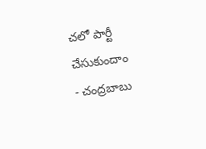చలో పార్టీ చేసుకుందాం
- చంద్రబాబు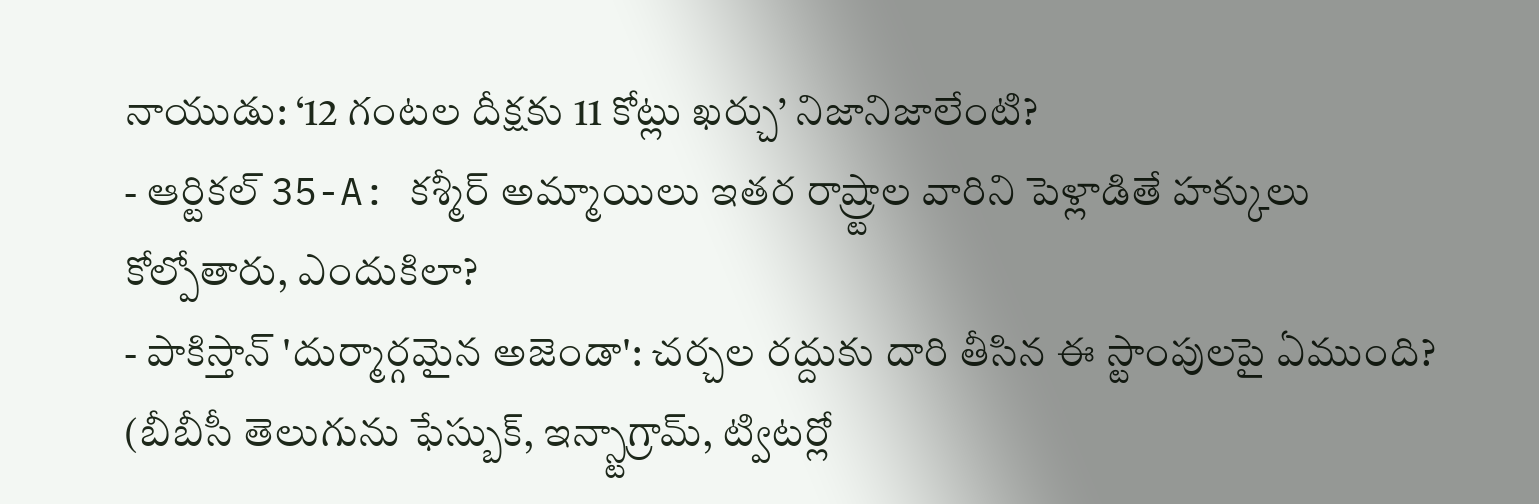నాయుడు: ‘12 గంటల దీక్షకు 11 కోట్లు ఖర్చు’ నిజానిజాలేంటి?
- ఆర్టికల్ 35-A: కశ్మీర్ అమ్మాయిలు ఇతర రాష్ర్టాల వారిని పెళ్లాడితే హక్కులు కోల్పోతారు, ఎందుకిలా?
- పాకిస్తాన్ 'దుర్మార్గమైన అజెండా': చర్చల రద్దుకు దారి తీసిన ఈ స్టాంపులపై ఏముంది?
(బీబీసీ తెలుగును ఫేస్బుక్, ఇన్స్టాగ్రామ్, ట్విటర్లో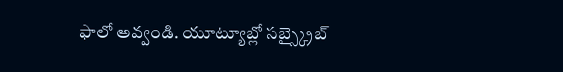ఫాలో అవ్వండి. యూట్యూబ్లో సబ్స్క్రైబ్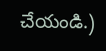చేయండి.)